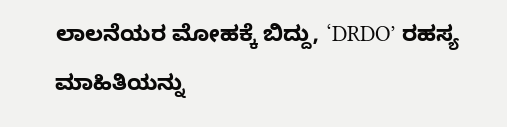ಲಾಲನೆಯರ ಮೋಹಕ್ಕೆ ಬಿದ್ದು, ‘DRDO’ ರಹಸ್ಯ ಮಾಹಿತಿಯನ್ನು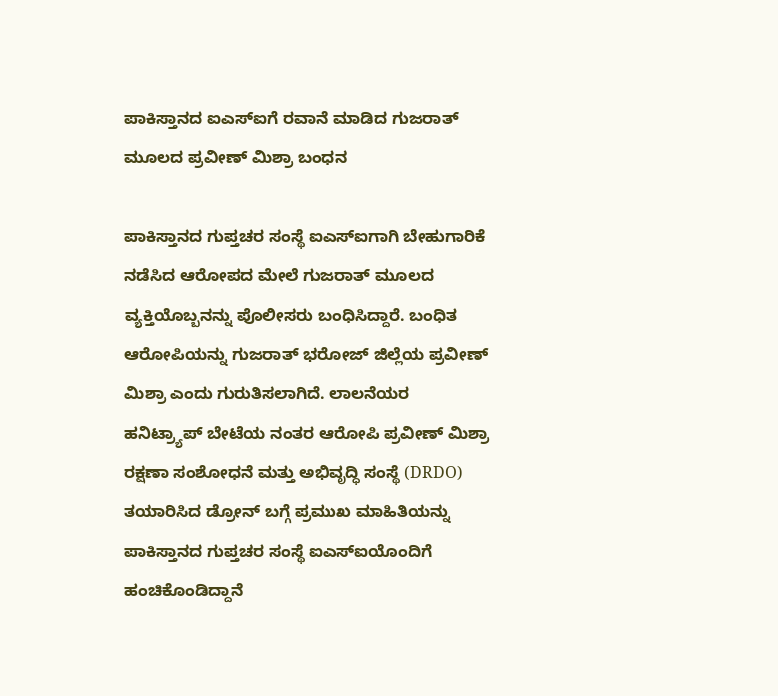ಪಾಕಿಸ್ತಾನದ ಐಎಸ್ಐಗೆ ರವಾನೆ ಮಾಡಿದ ಗುಜರಾತ್ ಮೂಲದ ಪ್ರವೀಣ್ ಮಿಶ್ರಾ ಬಂಧನ

ಪಾಕಿಸ್ತಾನದ ಗುಪ್ತಚರ ಸಂಸ್ಥೆ ಐಎಸ್ಐಗಾಗಿ ಬೇಹುಗಾರಿಕೆ ನಡೆಸಿದ ಆರೋಪದ ಮೇಲೆ ಗುಜರಾತ್ ಮೂಲದ ವ್ಯಕ್ತಿಯೊಬ್ಬನನ್ನು ಪೊಲೀಸರು ಬಂಧಿಸಿದ್ದಾರೆ. ಬಂಧಿತ ಆರೋಪಿಯನ್ನು ಗುಜರಾತ್ ಭರೋಜ್ ಜಿಲ್ಲೆಯ ಪ್ರವೀಣ್ ಮಿಶ್ರಾ ಎಂದು ಗುರುತಿಸಲಾಗಿದೆ. ಲಾಲನೆಯರ ಹನಿಟ್ರ್ಯಾಪ್ ಬೇಟೆಯ ನಂತರ ಆರೋಪಿ ಪ್ರವೀಣ್ ಮಿಶ್ರಾ ರಕ್ಷಣಾ ಸಂಶೋಧನೆ ಮತ್ತು ಅಭಿವೃದ್ಧಿ ಸಂಸ್ಥೆ (DRDO) ತಯಾರಿಸಿದ ಡ್ರೋನ್ ಬಗ್ಗೆ ಪ್ರಮುಖ ಮಾಹಿತಿಯನ್ನು ಪಾಕಿಸ್ತಾನದ ಗುಪ್ತಚರ ಸಂಸ್ಥೆ ಐಎಸ್ಐಯೊಂದಿಗೆ ಹಂಚಿಕೊಂಡಿದ್ದಾನೆ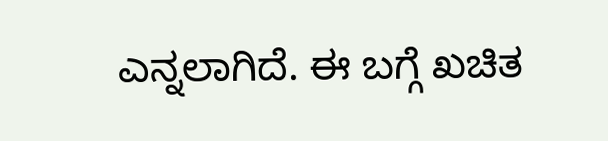ಎನ್ನಲಾಗಿದೆ. ಈ ಬಗ್ಗೆ ಖಚಿತ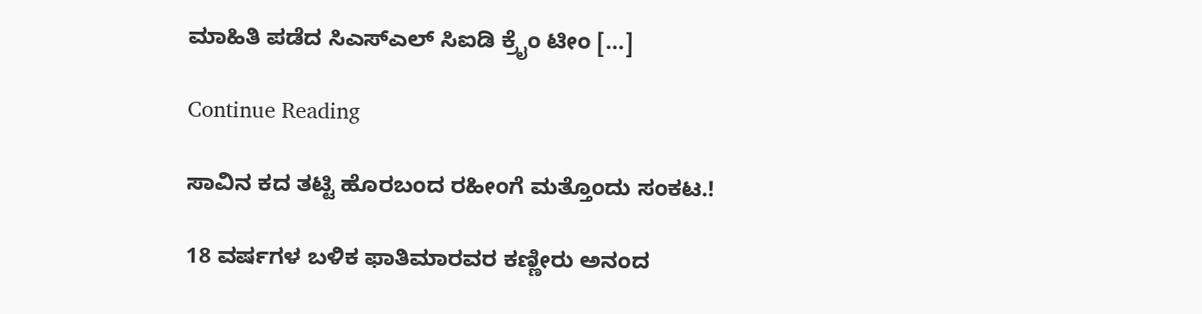ಮಾಹಿತಿ ಪಡೆದ ಸಿಎಸ್ಎಲ್ ಸಿಐಡಿ ಕ್ರೈಂ ಟೀಂ […]

Continue Reading

ಸಾವಿನ ಕದ ತಟ್ಟಿ ಹೊರಬಂದ ರಹೀಂಗೆ ಮತ್ತೊಂದು ಸಂಕಟ.!

18 ವರ್ಷಗಳ ಬಳಿಕ ಫಾತಿಮಾರವರ ಕಣ್ಣೀರು ಅನಂದ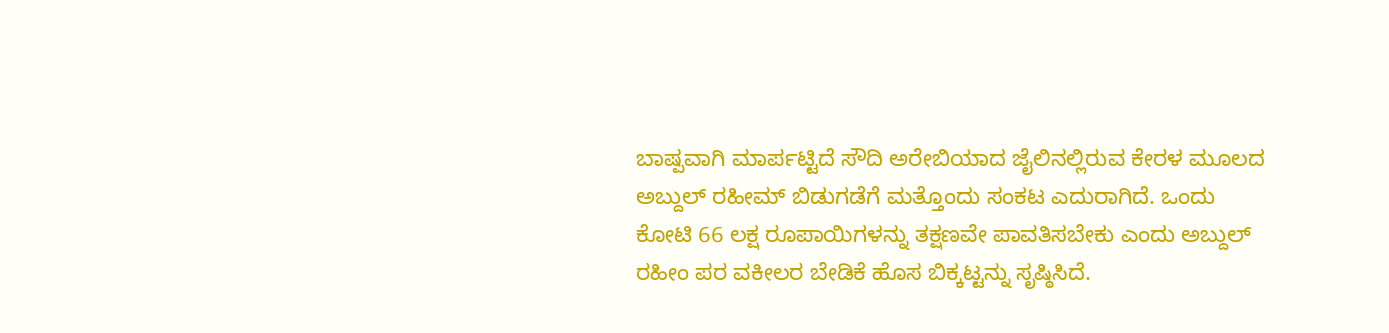ಬಾಷ್ಪವಾಗಿ ಮಾರ್ಪಟ್ಟಿದೆ ಸೌದಿ ಅರೇಬಿಯಾದ ಜೈಲಿನಲ್ಲಿರುವ ಕೇರಳ ಮೂಲದ ಅಬ್ದುಲ್ ರಹೀಮ್ ಬಿಡುಗಡೆಗೆ ಮತ್ತೊಂದು ಸಂಕಟ ಎದುರಾಗಿದೆ. ಒಂದು ಕೋಟಿ 66 ಲಕ್ಷ ರೂಪಾಯಿಗಳನ್ನು ತಕ್ಷಣವೇ ಪಾವತಿಸಬೇಕು ಎಂದು ಅಬ್ದುಲ್ ರಹೀಂ ಪರ ವಕೀಲರ ಬೇಡಿಕೆ ಹೊಸ ಬಿಕ್ಕಟ್ಟನ್ನು ಸೃಷ್ಠಿಸಿದೆ.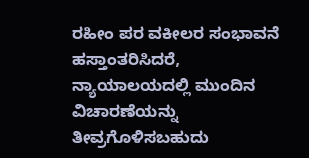ರಹೀಂ ಪರ ವಕೀಲರ ಸಂಭಾವನೆ ಹಸ್ತಾಂತರಿಸಿದರೆ, ನ್ಯಾಯಾಲಯದಲ್ಲಿ ಮುಂದಿನ ವಿಚಾರಣೆಯನ್ನು ತೀವ್ರಗೊಳಿಸಬಹುದು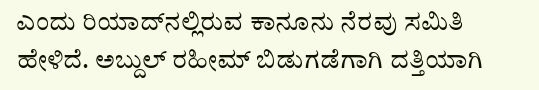ಎಂದು ರಿಯಾದ್‌ನಲ್ಲಿರುವ ಕಾನೂನು ನೆರವು ಸಮಿತಿ ಹೇಳಿದೆ. ಅಬ್ದುಲ್ ರಹೀಮ್ ಬಿಡುಗಡೆಗಾಗಿ ದತ್ತಿಯಾಗಿ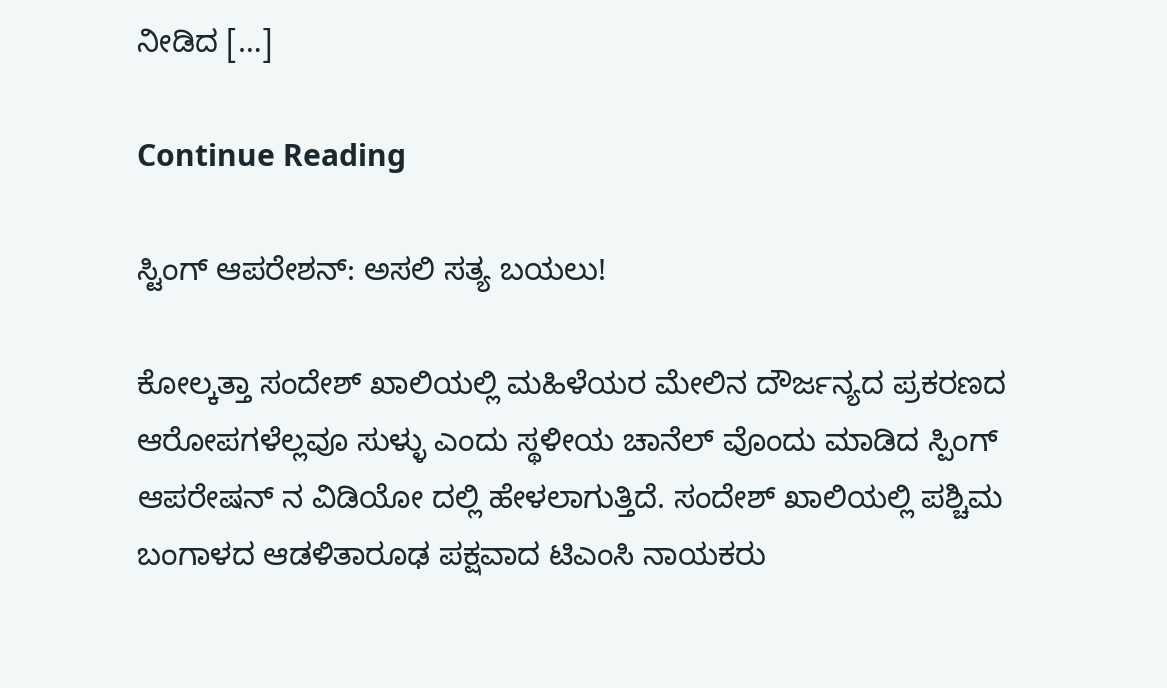ನೀಡಿದ […]

Continue Reading

ಸ್ಟಿಂಗ್ ಆಪರೇಶನ್: ಅಸಲಿ ಸತ್ಯ ಬಯಲು!

ಕೋಲ್ಕತ್ತಾ ಸಂದೇಶ್ ಖಾಲಿಯಲ್ಲಿ ಮಹಿಳೆಯರ ಮೇಲಿನ ದೌರ್ಜನ್ಯದ ಪ್ರಕರಣದ ಆರೋಪಗಳೆಲ್ಲವೂ ಸುಳ್ಳು ಎಂದು ಸ್ಥಳೀಯ ಚಾನೆಲ್ ವೊಂದು ಮಾಡಿದ ಸ್ಪಿಂಗ್ ಆಪರೇಷನ್ ನ ವಿಡಿಯೋ ದಲ್ಲಿ ಹೇಳಲಾಗುತ್ತಿದೆ. ಸಂದೇಶ್ ಖಾಲಿಯಲ್ಲಿ ಪಶ್ಚಿಮ ಬಂಗಾಳದ ಆಡಳಿತಾರೂಢ ಪಕ್ಷವಾದ ಟಿಎಂಸಿ ನಾಯಕರು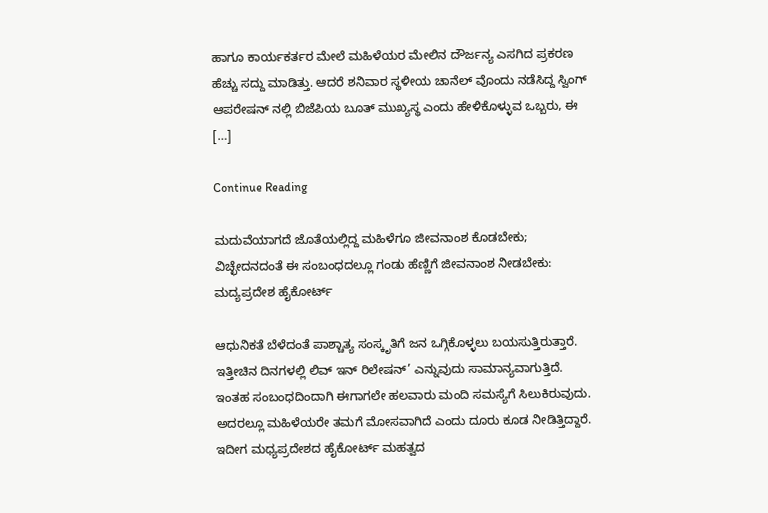ಹಾಗೂ ಕಾರ್ಯಕರ್ತರ ಮೇಲೆ ಮಹಿಳೆಯರ ಮೇಲಿನ ದೌರ್ಜನ್ಯ ಎಸಗಿದ ಪ್ರಕರಣ ಹೆಚ್ಚು ಸದ್ದು ಮಾಡಿತ್ತು. ಆದರೆ ಶನಿವಾರ ಸ್ಥಳೀಯ ಚಾನೆಲ್ ವೊಂದು ನಡೆಸಿದ್ದ ಸ್ವಿಂಗ್ ಆಪರೇಷನ್ ನಲ್ಲಿ ಬಿಜೆಪಿಯ ಬೂತ್ ಮುಖ್ಯಸ್ಥ ಎಂದು ಹೇಳಿಕೊಳ್ಳುವ ಒಬ್ಬರು, ಈ […]

Continue Reading

ಮದುವೆಯಾಗದೆ ಜೊತೆಯಲ್ಲಿದ್ದ ಮಹಿಳೆಗೂ ಜೀವನಾಂಶ ಕೊಡಬೇಕು; ವಿಚ್ಛೇದನದಂತೆ ಈ ಸಂಬಂಧದಲ್ಲೂ ಗಂಡು ಹೆಣ್ಣಿಗೆ ಜೀವನಾಂಶ ನೀಡಬೇಕು: ಮದ್ಯಪ್ರದೇಶ ಹೈಕೋರ್ಟ್

ಆಧುನಿಕತೆ ಬೆಳೆದಂತೆ ಪಾಶ್ಚಾತ್ಯ ಸಂಸ್ಕೃತಿಗೆ ಜನ ಒಗ್ಗಿಕೊಳ್ಳಲು ಬಯಸುತ್ತಿರುತ್ತಾರೆ. ಇತ್ತೀಚಿನ ದಿನಗಳಲ್ಲಿ ಲಿವ್ ಇನ್ ರಿಲೇಷನ್’ ಎನ್ನುವುದು ಸಾಮಾನ್ಯವಾಗುತ್ತಿದೆ. ಇಂತಹ ಸಂಬಂಧದಿಂದಾಗಿ ಈಗಾಗಲೇ ಹಲವಾರು ಮಂದಿ ಸಮಸ್ಯೆಗೆ ಸಿಲುಕಿರುವುದು. ಅದರಲ್ಲೂ ಮಹಿಳೆಯರೇ ತಮಗೆ ಮೋಸವಾಗಿದೆ ಎಂದು ದೂರು ಕೂಡ ನೀಡಿತ್ತಿದ್ದಾರೆ. ಇದೀಗ ಮಧ್ಯಪ್ರದೇಶದ ಹೈಕೋರ್ಟ್ ಮಹತ್ವದ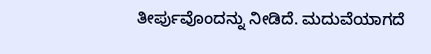ತೀರ್ಪುವೊಂದನ್ನು ನೀಡಿದೆ. ಮದುವೆಯಾಗದೆ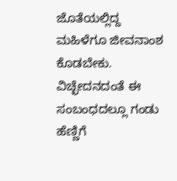ಜೊತೆಯಲ್ಲಿದ್ದ ಮಹಿಳೆಗೂ ಜೀವನಾಂಶ ಕೊಡಬೇಕು. ವಿಚ್ಛೇದನದಂತೆ ಈ ಸಂಬಂಧದಲ್ಲೂ ಗಂಡು ಹೆಣ್ಣಿಗೆ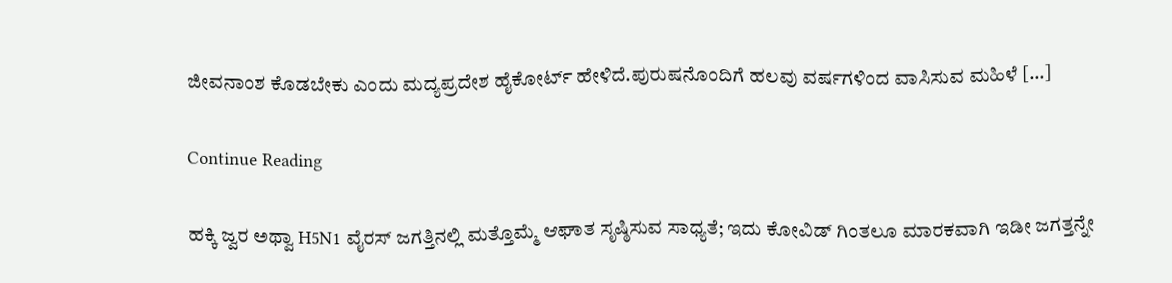ಜೀವನಾಂಶ ಕೊಡಬೇಕು ಎಂದು ಮದ್ಯಪ್ರದೇಶ ಹೈಕೋರ್ಟ್ ಹೇಳಿದೆ.ಪುರುಷನೊಂದಿಗೆ ಹಲವು ವರ್ಷಗಳಿಂದ ವಾಸಿಸುವ ಮಹಿಳೆ […]

Continue Reading

ಹಕ್ಕಿ ಜ್ವರ ಅಥ್ವಾ H5N1 ವೈರಸ್‌ ಜಗತ್ತಿನಲ್ಲಿ ಮತ್ತೊಮ್ಮೆ ಆಘಾತ ಸೃಷ್ಠಿಸುವ ಸಾಧ್ಯತೆ; ಇದು ಕೋವಿಡ್‌ ಗಿಂತಲೂ ಮಾರಕವಾಗಿ ಇಡೀ ಜಗತ್ತನ್ನೇ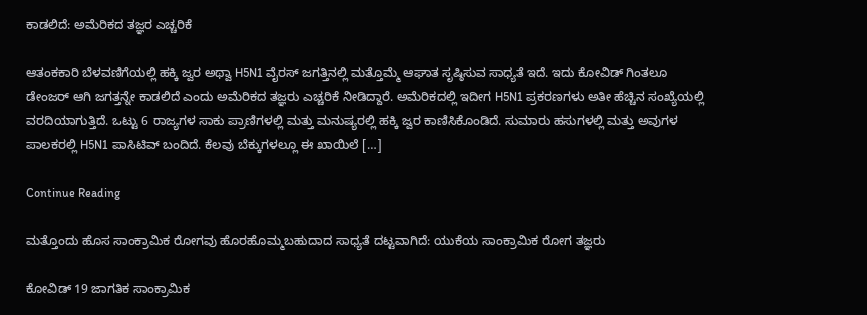ಕಾಡಲಿದೆ: ಅಮೆರಿಕದ ತಜ್ಞರ ಎಚ್ಚರಿಕೆ

ಆತಂಕಕಾರಿ ಬೆಳವಣಿಗೆಯಲ್ಲಿ ಹಕ್ಕಿ ಜ್ವರ ಅಥ್ವಾ H5N1 ವೈರಸ್‌ ಜಗತ್ತಿನಲ್ಲಿ ಮತ್ತೊಮ್ಮೆ ಆಘಾತ ಸೃಷ್ಠಿಸುವ ಸಾಧ್ಯತೆ ಇದೆ. ಇದು ಕೋವಿಡ್‌ ಗಿಂತಲೂ ಡೇಂಜರ್ ಆಗಿ ಜಗತ್ತನ್ನೇ ಕಾಡಲಿದೆ ಎಂದು ಅಮೆರಿಕದ ತಜ್ಞರು ಎಚ್ಚರಿಕೆ ನೀಡಿದ್ದಾರೆ. ಅಮೆರಿಕದಲ್ಲಿ ಇದೀಗ H5N1 ಪ್ರಕರಣಗಳು ಅತೀ ಹೆಚ್ಚಿನ ಸಂಖ್ಯೆಯಲ್ಲಿ ವರದಿಯಾಗುತ್ತಿದೆ. ಒಟ್ಟು 6 ರಾಜ್ಯಗಳ ಸಾಕು ಪ್ರಾಣಿಗಳಲ್ಲಿ ಮತ್ತು ಮನುಷ್ಯರಲ್ಲಿ ಹಕ್ಕಿ ಜ್ವರ ಕಾಣಿಸಿಕೊಂಡಿದೆ. ಸುಮಾರು ಹಸುಗಳಲ್ಲಿ ಮತ್ತು ಅವುಗಳ ಪಾಲಕರಲ್ಲಿ H5N1 ಪಾಸಿಟಿವ್‌ ಬಂದಿದೆ. ಕೆಲವು ಬೆಕ್ಕುಗಳಲ್ಲೂ ಈ ಖಾಯಿಲೆ […]

Continue Reading

ಮತ್ತೊಂದು ಹೊಸ ಸಾಂಕ್ರಾಮಿಕ ರೋಗವು ಹೊರಹೊಮ್ಮಬಹುದಾದ ಸಾಧ್ಯತೆ ದಟ್ಟವಾಗಿದೆ: ಯುಕೆಯ ಸಾಂಕ್ರಾಮಿಕ ರೋಗ ತಜ್ಞರು

ಕೋವಿಡ್ 19 ಜಾಗತಿಕ ಸಾಂಕ್ರಾಮಿಕ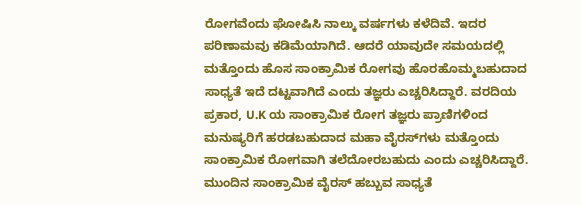ರೋಗವೆಂದು ಘೋಷಿಸಿ ನಾಲ್ಕು ವರ್ಷಗಳು ಕಳೆದಿವೆ. ಇದರ ಪರಿಣಾಮವು ಕಡಿಮೆಯಾಗಿದೆ. ಆದರೆ ಯಾವುದೇ ಸಮಯದಲ್ಲಿ ಮತ್ತೊಂದು ಹೊಸ ಸಾಂಕ್ರಾಮಿಕ ರೋಗವು ಹೊರಹೊಮ್ಮಬಹುದಾದ ಸಾಧ್ಯತೆ ಇದೆ ದಟ್ಟವಾಗಿದೆ ಎಂದು ತಜ್ಞರು ಎಚ್ಚರಿಸಿದ್ದಾರೆ. ವರದಿಯ ಪ್ರಕಾರ, U.K ಯ ಸಾಂಕ್ರಾಮಿಕ ರೋಗ ತಜ್ಞರು ಪ್ರಾಣಿಗಳಿಂದ ಮನುಷ್ಯರಿಗೆ ಹರಡಬಹುದಾದ ಮಹಾ ವೈರಸ್‌ಗಳು ಮತ್ತೊಂದು ಸಾಂಕ್ರಾಮಿಕ ರೋಗವಾಗಿ ತಲೆದೋರಬಹುದು ಎಂದು ಎಚ್ಚರಿಸಿದ್ದಾರೆ. ಮುಂದಿನ ಸಾಂಕ್ರಾಮಿಕ ವೈರಸ್ ಹಬ್ಬುವ ಸಾಧ್ಯತೆ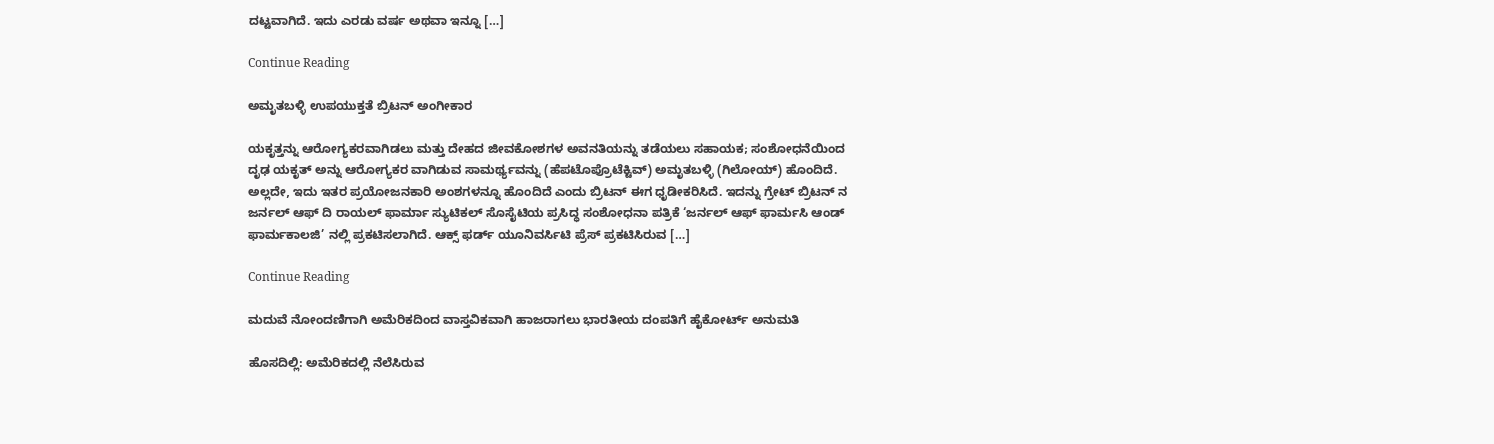ದಟ್ಟವಾಗಿದೆ. ಇದು ಎರಡು ವರ್ಷ ಅಥವಾ ಇನ್ನೂ […]

Continue Reading

ಅಮೃತಬಳ್ಳಿ ಉಪಯುಕ್ತತೆ ಬ್ರಿಟನ್ ಅಂಗೀಕಾರ

ಯಕೃತ್ತನ್ನು ಆರೋಗ್ಯಕರವಾಗಿಡಲು ಮತ್ತು ದೇಹದ ಜೀವಕೋಶಗಳ ಅವನತಿಯನ್ನು ತಡೆಯಲು ಸಹಾಯಕ; ಸಂಶೋಧನೆಯಿಂದ ದೃಢ ಯಕೃತ್ ಅನ್ನು ಆರೋಗ್ಯಕರ ವಾಗಿಡುವ ಸಾಮರ್ಥ್ಯವನ್ನು (ಹೆಪಟೊಪ್ರೊಟೆಕ್ಟಿವ್) ಅಮೃತಬಳ್ಳಿ (ಗಿಲೋಯ್) ಹೊಂದಿದೆ. ಅಲ್ಲದೇ, ಇದು ಇತರ ಪ್ರಯೋಜನಕಾರಿ ಅಂಶಗಳನ್ನೂ ಹೊಂದಿದೆ ಎಂದು ಬ್ರಿಟನ್ ಈಗ ಧೃಡೀಕರಿಸಿದೆ. ಇದನ್ನು ಗ್ರೇಟ್ ಬ್ರಿಟನ್ ನ ಜರ್ನಲ್ ಆಫ್ ದಿ ರಾಯಲ್ ಫಾರ್ಮಾ ಸ್ಯುಟಿಕಲ್ ಸೊಸೈಟಿಯ ಪ್ರಸಿದ್ಧ ಸಂಶೋಧನಾ ಪತ್ರಿಕೆ ‘ಜರ್ನಲ್ ಆಫ್ ಫಾರ್ಮಸಿ ಆಂಡ್ ಫಾರ್ಮಕಾಲಜಿ’ ನಲ್ಲಿ ಪ್ರಕಟಿಸಲಾಗಿದೆ. ಆಕ್ಸ್ ಫರ್ಡ್ ಯೂನಿವರ್ಸಿಟಿ ಪ್ರೆಸ್ ಪ್ರಕಟಿಸಿರುವ […]

Continue Reading

ಮದುವೆ ನೋಂದಣಿಗಾಗಿ ಅಮೆರಿಕದಿಂದ ವಾಸ್ತವಿಕವಾಗಿ ಹಾಜರಾಗಲು ಭಾರತೀಯ ದಂಪತಿಗೆ ಹೈಕೋರ್ಟ್ ಅನುಮತಿ

ಹೊಸದಿಲ್ಲಿ: ಅಮೆರಿಕದಲ್ಲಿ ನೆಲೆಸಿರುವ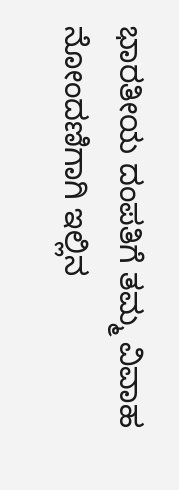ಭಾರತೀಯ ದಂಪತಿಗೆ ತಮ್ಮ ವಿವಾಹ ನೋಂದಣಿಗಾಗಿ ಇಲ್ಲಿನ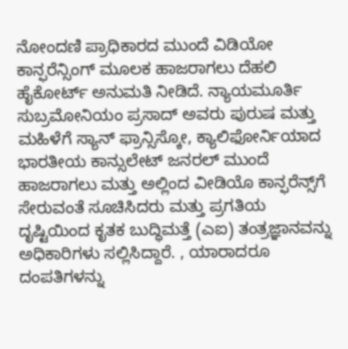ನೋಂದಣಿ ಪ್ರಾಧಿಕಾರದ ಮುಂದೆ ವಿಡಿಯೋ ಕಾನ್ಫರೆನ್ಸಿಂಗ್ ಮೂಲಕ ಹಾಜರಾಗಲು ದೆಹಲಿ ಹೈಕೋರ್ಟ್ ಅನುಮತಿ ನೀಡಿದೆ. ನ್ಯಾಯಮೂರ್ತಿ ಸುಬ್ರಮೋನಿಯಂ ಪ್ರಸಾದ್ ಅವರು ಪುರುಷ ಮತ್ತು ಮಹಿಳೆಗೆ ಸ್ಯಾನ್ ಫ್ರಾನ್ಸಿಸ್ಕೋ, ಕ್ಯಾಲಿಫೋರ್ನಿಯಾದ ಭಾರತೀಯ ಕಾನ್ಸುಲೇಟ್ ಜನರಲ್ ಮುಂದೆ ಹಾಜರಾಗಲು ಮತ್ತು ಅಲ್ಲಿಂದ ವೀಡಿಯೊ ಕಾನ್ಫರೆನ್ಸ್‌ಗೆ ಸೇರುವಂತೆ ಸೂಚಿಸಿದರು ಮತ್ತು ಪ್ರಗತಿಯ ದೃಷ್ಟಿಯಿಂದ ಕೃತಕ ಬುದ್ಧಿಮತ್ತೆ (ಎಐ) ತಂತ್ರಜ್ಞಾನವನ್ನು ಅಧಿಕಾರಿಗಳು ಸಲ್ಲಿಸಿದ್ದಾರೆ. , ಯಾರಾದರೂ ದಂಪತಿಗಳನ್ನು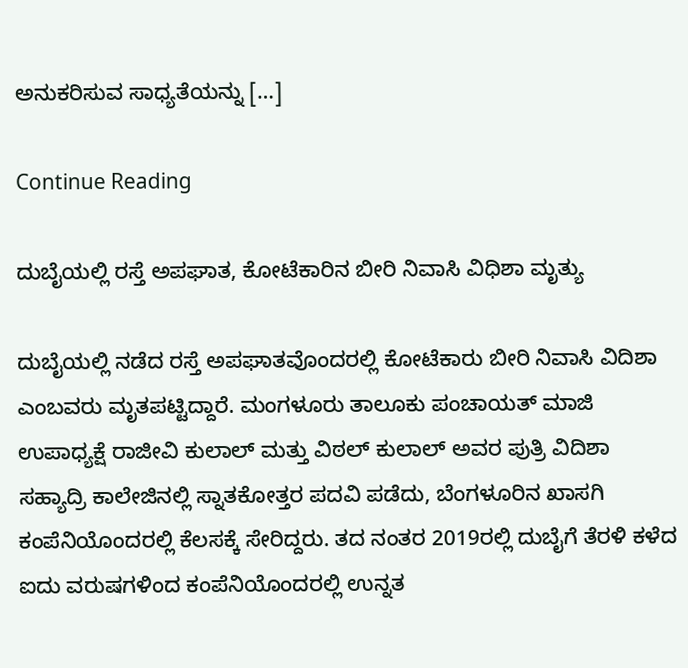ಅನುಕರಿಸುವ ಸಾಧ್ಯತೆಯನ್ನು […]

Continue Reading

ದುಬೈಯಲ್ಲಿ ರಸ್ತೆ ಅಪಘಾತ, ಕೋಟೆಕಾರಿನ ಬೀರಿ ನಿವಾಸಿ ವಿಧಿಶಾ ಮೃತ್ಯು

ದುಬೈಯಲ್ಲಿ ನಡೆದ ರಸ್ತೆ ಅಪಘಾತವೊಂದರಲ್ಲಿ ಕೋಟೆಕಾರು ಬೀರಿ ನಿವಾಸಿ ವಿದಿಶಾ ಎಂಬವರು ಮೃತಪಟ್ಟಿದ್ದಾರೆ. ಮಂಗಳೂರು ತಾಲೂಕು ಪಂಚಾಯತ್ ಮಾಜಿ ಉಪಾಧ್ಯಕ್ಷೆ ರಾಜೀವಿ ಕುಲಾಲ್ ಮತ್ತು ವಿಠಲ್ ಕುಲಾಲ್ ಅವರ ಪುತ್ರಿ ವಿದಿಶಾ ಸಹ್ಯಾದ್ರಿ ಕಾಲೇಜಿನಲ್ಲಿ ಸ್ನಾತಕೋತ್ತರ ಪದವಿ ಪಡೆದು, ಬೆಂಗಳೂರಿನ ಖಾಸಗಿ ಕಂಪೆನಿಯೊಂದರಲ್ಲಿ ಕೆಲಸಕ್ಕೆ ಸೇರಿದ್ದರು. ತದ ನಂತರ 2019ರಲ್ಲಿ ದುಬೈಗೆ ತೆರಳಿ ಕಳೆದ ಐದು ವರುಷಗಳಿಂದ ಕಂಪೆನಿಯೊಂದರಲ್ಲಿ ಉನ್ನತ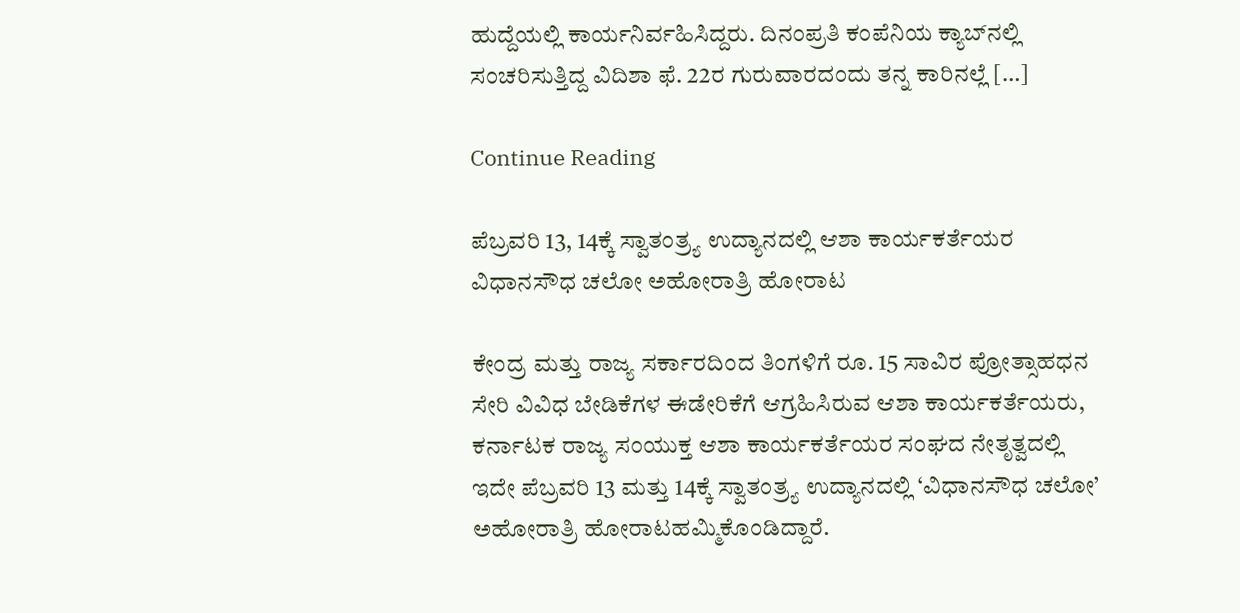ಹುದ್ದೆಯಲ್ಲಿ ಕಾರ್ಯನಿರ್ವಹಿಸಿದ್ದರು. ದಿನಂಪ್ರತಿ ಕಂಪೆನಿಯ ಕ್ಯಾಬ್‍ನಲ್ಲಿ ಸಂಚರಿಸುತ್ತಿದ್ದ ವಿದಿಶಾ ಫೆ. 22ರ ಗುರುವಾರದಂದು ತನ್ನ ಕಾರಿನಲ್ಲೆ […]

Continue Reading

ಪೆಬ್ರವರಿ 13, 14ಕ್ಕೆ ಸ್ವಾತಂತ್ರ್ಯ ಉದ್ಯಾನದಲ್ಲಿ ಆಶಾ ಕಾರ್ಯಕರ್ತೆಯರ ವಿಧಾನಸೌಧ ಚಲೋ ಅಹೋರಾತ್ರಿ ಹೋರಾಟ

ಕೇಂದ್ರ ಮತ್ತು ರಾಜ್ಯ ಸರ್ಕಾರದಿಂದ ತಿಂಗಳಿಗೆ ರೂ. 15 ಸಾವಿರ ಪ್ರೋತ್ಸಾಹಧನ ಸೇರಿ ವಿವಿಧ ಬೇಡಿಕೆಗಳ ಈಡೇರಿಕೆಗೆ ಆಗ್ರಹಿಸಿರುವ ಆಶಾ ಕಾರ್ಯಕರ್ತೆಯರು, ಕರ್ನಾಟಕ ರಾಜ್ಯ ಸಂಯುಕ್ತ ಆಶಾ ಕಾರ್ಯಕರ್ತೆಯರ ಸಂಘದ ನೇತೃತ್ವದಲ್ಲಿ ಇದೇ ಪೆಬ್ರವರಿ 13 ಮತ್ತು 14ಕ್ಕೆ ಸ್ವಾತಂತ್ರ್ಯ ಉದ್ಯಾನದಲ್ಲಿ ‘ವಿಧಾನಸೌಧ ಚಲೋ’ ಅಹೋರಾತ್ರಿ ಹೋರಾಟಹಮ್ಮಿಕೊಂಡಿದ್ದಾರೆ.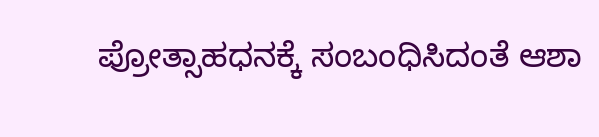ಪ್ರೋತ್ಸಾಹಧನಕ್ಕೆ ಸಂಬಂಧಿಸಿದಂತೆ ಆಶಾ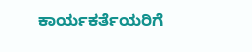ಕಾರ್ಯಕರ್ತೆಯರಿಗೆ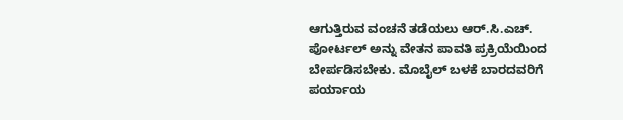ಆಗುತ್ತಿರುವ ವಂಚನೆ ತಡೆಯಲು ಆರ್.ಸಿ.ಎಚ್. ಪೋರ್ಟಲ್ ಅನ್ನು ವೇತನ ಪಾವತಿ ಪ್ರಕ್ರಿಯೆಯಿಂದ ಬೇರ್ಪಡಿಸಬೇಕು. ಮೊಬೈಲ್ ಬಳಕೆ ಬಾರದವರಿಗೆ ಪರ್ಯಾಯ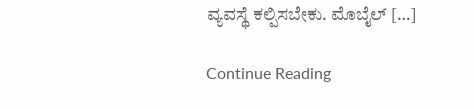ವ್ಯವಸ್ಥೆ ಕಲ್ಪಿಸಬೇಕು. ಮೊಬೈಲ್ […]

Continue Reading